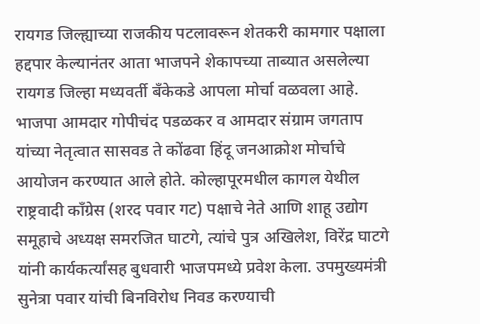रायगड जिल्ह्याच्या राजकीय पटलावरून शेतकरी कामगार पक्षाला हद्दपार केल्यानंतर आता भाजपने शेकापच्या ताब्यात असलेल्या रायगड जिल्हा मध्यवर्ती बँकेकडे आपला मोर्चा वळवला आहे. भाजपा आमदार गोपीचंद पडळकर व आमदार संग्राम जगताप यांच्या नेतृत्वात सासवड ते कोंढवा हिंदू जनआक्रोश मोर्चाचे आयोजन करण्यात आले होते. कोल्हापूरमधील कागल येथील राष्ट्रवादी काँग्रेस (शरद पवार गट) पक्षाचे नेते आणि शाहू उद्योग समूहाचे अध्यक्ष समरजित घाटगे, त्यांचे पुत्र अखिलेश, विरेंद्र घाटगे यांनी कार्यकर्त्यांसह बुधवारी भाजपमध्ये प्रवेश केला. उपमुख्यमंत्री सुनेत्रा पवार यांची बिनविरोध निवड करण्याची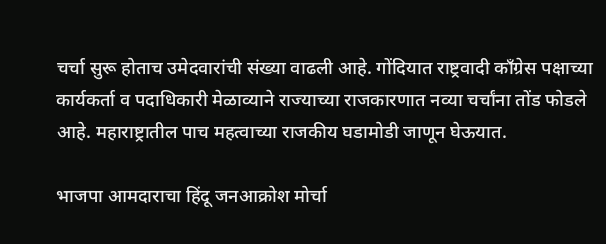चर्चा सुरू होताच उमेदवारांची संख्या वाढली आहे. गोंदियात राष्ट्रवादी काँग्रेस पक्षाच्या कार्यकर्ता व पदाधिकारी मेळाव्याने राज्याच्या राजकारणात नव्या चर्चांना तोंड फोडले आहे. महाराष्ट्रातील पाच महत्वाच्या राजकीय घडामोडी जाणून घेऊयात.

भाजपा आमदाराचा हिंदू जनआक्रोश मोर्चा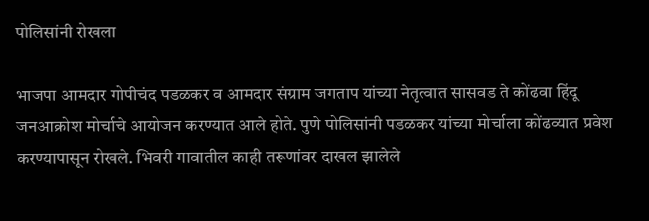पोलिसांनी रोखला

भाजपा आमदार गोपीचंद पडळकर व आमदार संग्राम जगताप यांच्या नेतृत्वात सासवड ते कोंढवा हिंदू जनआक्रोश मोर्चाचे आयोजन करण्यात आले होते. पुणे पोलिसांनी पडळकर यांच्या मोर्चाला कोंढव्यात प्रवेश करण्यापासून रोखले. भिवरी गावातील काही तरूणांवर दाखल झालेले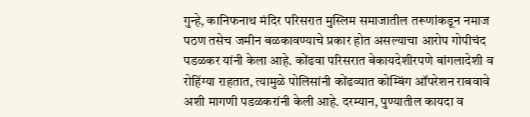गुन्हे, कानिफनाथ मंदिर परिसरात मुस्लिम समाजातील तरूणांकडून नमाज पठण तसेच जमीन बळकावण्याचे प्रकार होत असल्याचा आरोप गोपीचंद पडळकर यांनी केला आहे. कोंढवा परिसरात बेकायदेशीरपणे बांगलादेशी व रोहिंग्या राहतात, त्यामुळे पोलिसांनी कोंढव्यात कोम्बिंग ऑपरेशन राबवावे अशी मागणी पडळकरांनी केली आहे. दरम्यान, पुण्यातील कायदा व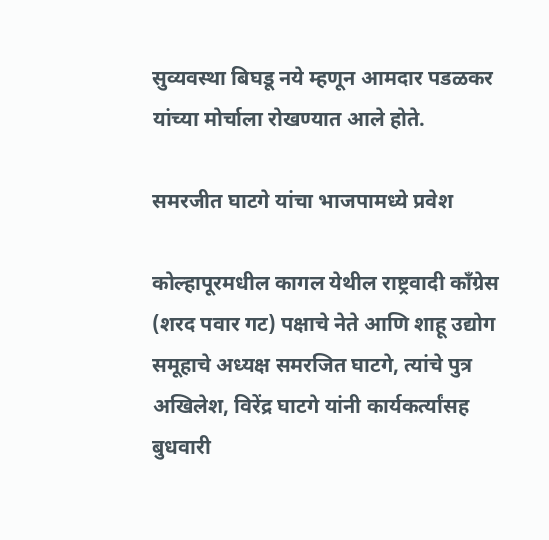सुव्यवस्था बिघडू नये म्हणून आमदार पडळकर यांच्या मोर्चाला रोखण्यात आले होते.

समरजीत घाटगे यांचा भाजपामध्ये प्रवेश

कोल्हापूरमधील कागल येथील राष्ट्रवादी काँग्रेस (शरद पवार गट) पक्षाचे नेते आणि शाहू उद्योग समूहाचे अध्यक्ष समरजित घाटगे, त्यांचे पुत्र अखिलेश, विरेंद्र घाटगे यांनी कार्यकर्त्यांसह बुधवारी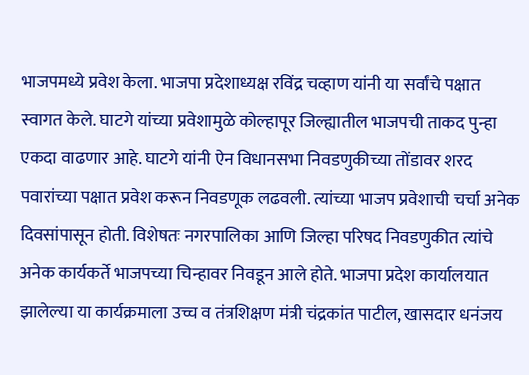भाजपमध्ये प्रवेश केला. भाजपा प्रदेशाध्यक्ष रविंद्र चव्हाण यांनी या सर्वांचे पक्षात स्वागत केले. घाटगे यांच्या प्रवेशामुळे कोल्हापूर जिल्ह्यातील भाजपची ताकद पुन्हा एकदा वाढणार आहे. घाटगे यांनी ऐन विधानसभा निवडणुकीच्या तोंडावर शरद पवारांच्या पक्षात प्रवेश करून निवडणूक लढवली. त्यांच्या भाजप प्रवेशाची चर्चा अनेक दिवसांपासून होती. विशेषतः नगरपालिका आणि जिल्हा परिषद निवडणुकीत त्यांचे अनेक कार्यकर्ते भाजपच्या चिन्हावर निवडून आले होते. भाजपा प्रदेश कार्यालयात झालेल्या या कार्यक्रमाला उच्च व तंत्रशिक्षण मंत्री चंद्रकांत पाटील, खासदार धनंजय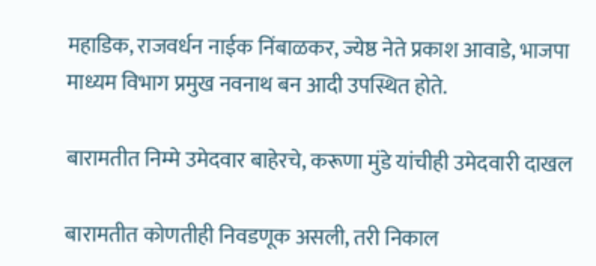महाडिक, राजवर्धन नाईक निंबाळकर, ज्येष्ठ नेते प्रकाश आवाडे, भाजपा माध्यम विभाग प्रमुख नवनाथ बन आदी उपस्थित होते.

बारामतीत निम्मे उमेदवार बाहेरचे, करूणा मुंडे यांचीही उमेदवारी दाखल

बारामतीत कोणतीही निवडणूक असली, तरी निकाल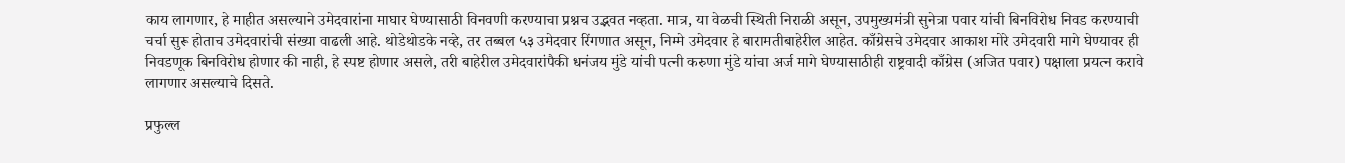काय लागणार, हे माहीत असल्याने उमेदवारांना माघार घेण्यासाठी विनवणी करण्याचा प्रश्नच उद्भवत नव्हता. मात्र, या वेळची स्थिती निराळी असून, उपमुख्यमंत्री सुनेत्रा पवार यांची बिनविरोध निवड करण्याची चर्चा सुरू होताच उमेदवारांची संख्या वाढली आहे. थोडेथोडके नव्हे, तर तब्बल ५३ उमेदवार रिंगणात असून, निम्मे उमेदवार हे बारामतीबाहेरील आहेत. काँग्रेसचे उमेदवार आकाश मोरे उमेदवारी मागे घेण्यावर ही निवडणूक बिनविरोध होणार की नाही, हे स्पष्ट होणार असले, तरी बाहेरील उमेदवारांपैकी धनंजय मुंडे यांची पत्नी करुणा मुंडे यांचा अर्ज मागे घेण्यासाठीही राष्ट्रवादी काँग्रेस (अजित पवार) पक्षाला प्रयत्न करावे लागणार असल्याचे दिसते.

प्रफुल्ल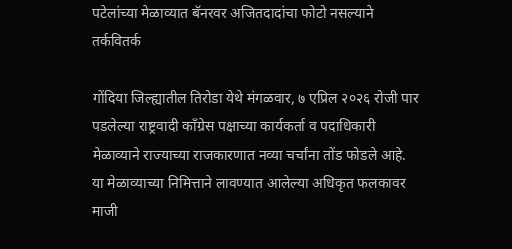पटेलांच्या मेळाव्यात बॅनरवर अजितदादांचा फोटो नसल्याने तर्कवितर्क

गोंदिया जिल्ह्यातील तिरोडा येथे मंगळवार, ७ एप्रिल २०२६ रोजी पार पडलेल्या राष्ट्रवादी काँग्रेस पक्षाच्या कार्यकर्ता व पदाधिकारी मेळाव्याने राज्याच्या राजकारणात नव्या चर्चांना तोंड फोडले आहे. या मेळाव्याच्या निमित्ताने लावण्यात आलेल्या अधिकृत फलकावर माजी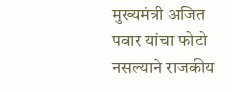मुख्यमंत्री अजित पवार यांचा फोटो नसल्याने राजकीय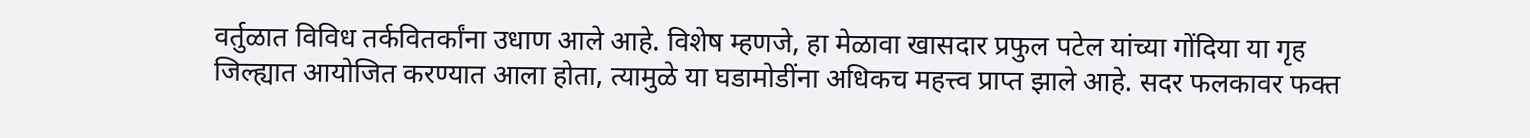वर्तुळात विविध तर्कवितर्कांना उधाण आले आहे. विशेष म्हणजे, हा मेळावा खासदार प्रफुल पटेल यांच्या गोंदिया या गृह जिल्ह्यात आयोजित करण्यात आला होता, त्यामुळे या घडामोडींना अधिकच महत्त्व प्राप्त झाले आहे. सदर फलकावर फक्त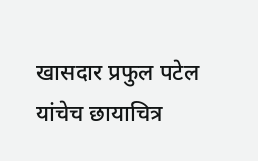खासदार प्रफुल पटेल यांचेच छायाचित्र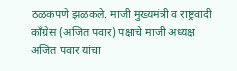ठळकपणे झळकले. माजी मुख्यमंत्री व राष्ट्रवादी काँग्रेस (अजित पवार) पक्षाचे माजी अध्यक्ष अजित पवार यांचा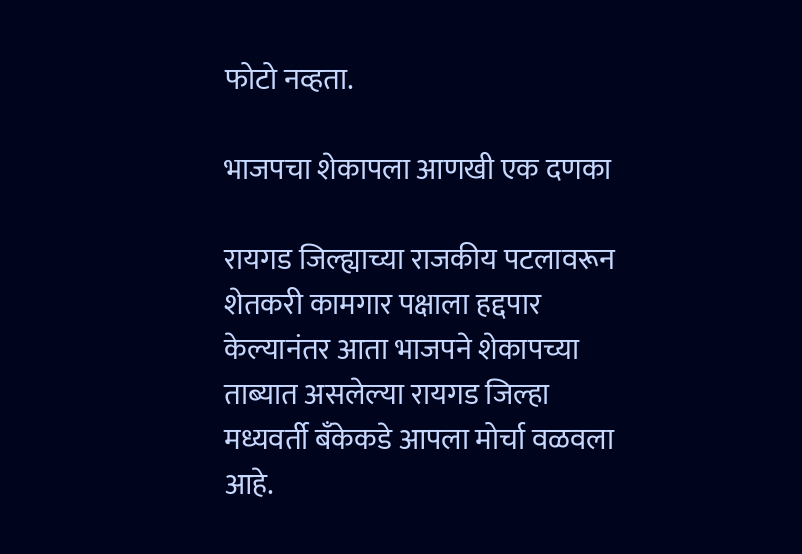फोटो नव्हता.

भाजपचा शेकापला आणखी एक दणका

रायगड जिल्ह्याच्या राजकीय पटलावरून शेतकरी कामगार पक्षाला हद्दपार केल्यानंतर आता भाजपने शेकापच्या ताब्यात असलेल्या रायगड जिल्हा मध्यवर्ती बँकेकडे आपला मोर्चा वळवला आहे.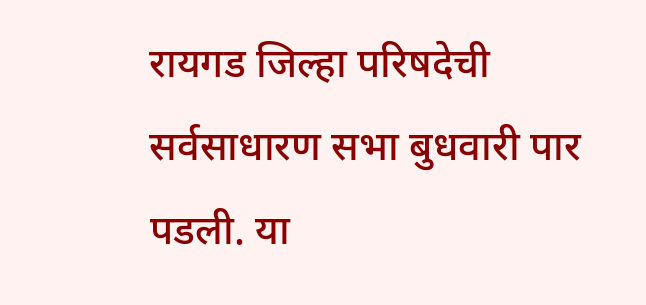रायगड जिल्हा परिषदेची सर्वसाधारण सभा बुधवारी पार पडली. या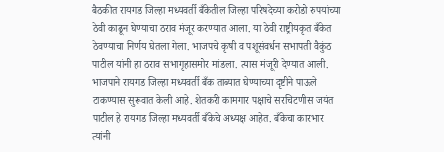बैठकीत रायगड जिल्हा मध्यवर्ती बँकेतील जिल्हा परिषदेच्या करोडो रुपयांच्या ठेवी काढून घेण्याचा ठराव मंजूर करण्यात आला. या ठेवी राष्ट्रीयकृत बँकेत ठेवण्याचा निर्णय घेतला गेला. भाजपचे कृषी व पशूसंवर्धन सभापती वैकुंठ पाटील यांनी हा ठराव सभागृहासमोर मांडला. त्यास मंजूरी देण्यात आली. भाजपाने रायगड जिल्हा मध्यवर्ती बँक ताब्यात घेण्याच्या दृष्टीने पाऊले टाकण्यास सुरूवात केली आहे. शेतकरी कामगार पक्षाचे सरचिटणीस जयंत पाटील हे रायगड जिल्हा मध्यवर्ती बँकेचे अध्यक्ष आहेत. बँकेचा कारभार त्यांनी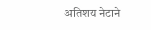अतिशय नेटाने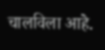चालविला आहे.